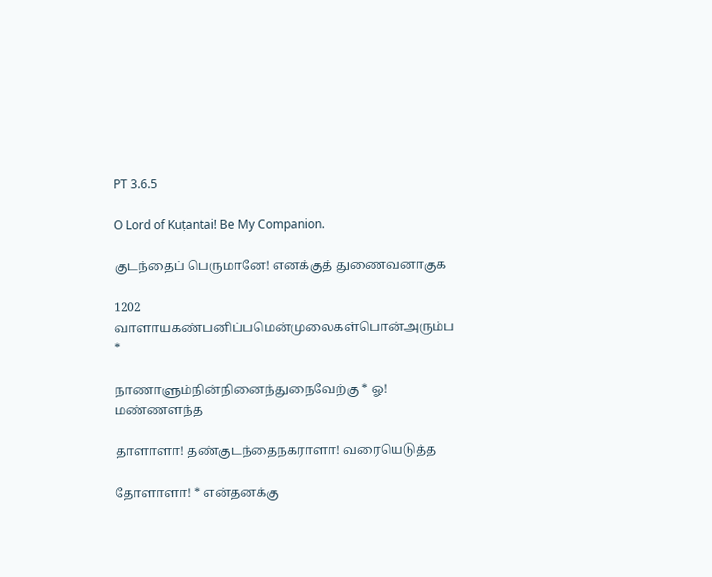PT 3.6.5

O Lord of Kuṭantai! Be My Companion.

குடந்தைப் பெருமானே! எனக்குத் துணைவனாகுக

1202 வாளாயகண்பனிப்பமென்முலைகள்பொன்அரும்ப *

நாணாளும்நின்நினைந்துநைவேற்கு * ஓ! மண்ணளந்த

தாளாளா! தண்குடந்தைநகராளா! வரையெடுத்த

தோளாளா! * என்தனக்கு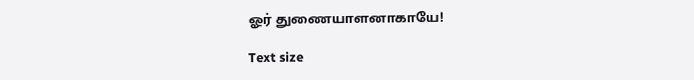ஓர் துணையாளனாகாயே!

Text size